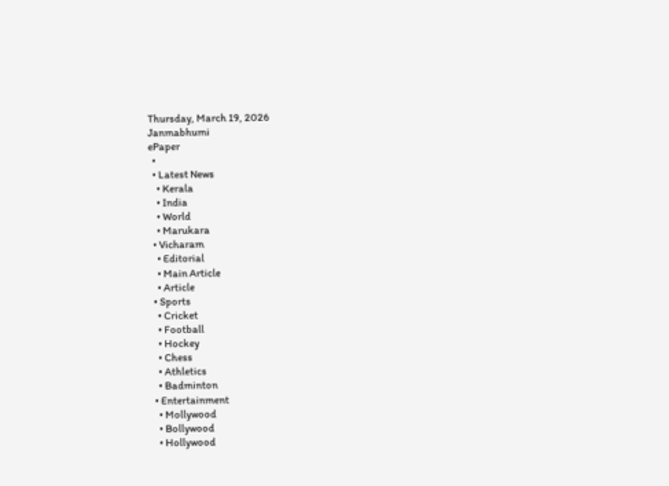Thursday, March 19, 2026
Janmabhumi
ePaper
  •
  • Latest News
    • Kerala
    • India
    • World
    • Marukara
  • Vicharam
    • Editorial
    • Main Article
    • Article
  • Sports
    • Cricket
    • Football
    • Hockey
    • Chess
    • Athletics
    • Badminton
  • Entertainment
    • Mollywood
    • Bollywood
    • Hollywood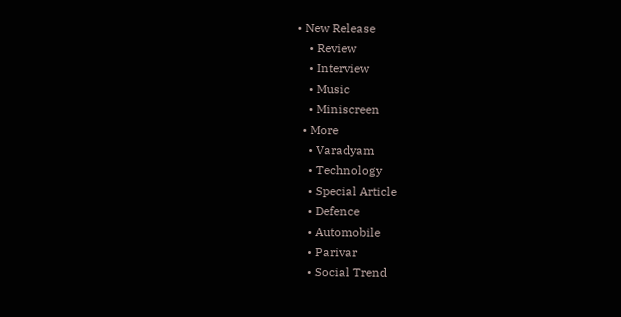• New Release
    • Review
    • Interview
    • Music
    • Miniscreen
  • More
    • Varadyam
    • Technology
    • Special Article
    • Defence
    • Automobile
    • Parivar
    • Social Trend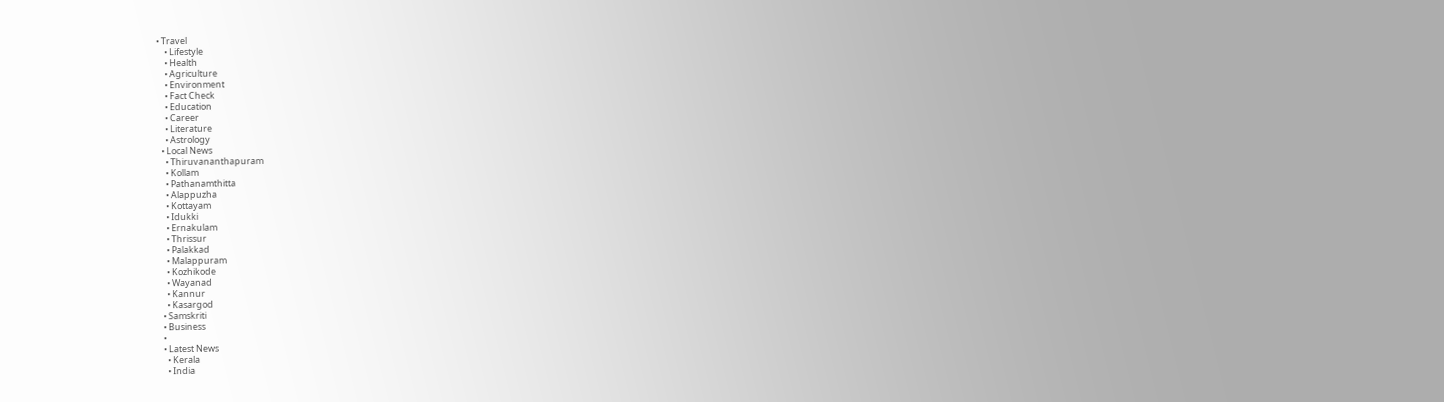• Travel
    • Lifestyle
    • Health
    • Agriculture
    • Environment
    • Fact Check
    • Education
    • Career
    • Literature
    • Astrology
  • Local News
    • Thiruvananthapuram
    • Kollam
    • Pathanamthitta
    • Alappuzha
    • Kottayam
    • Idukki
    • Ernakulam
    • Thrissur
    • Palakkad
    • Malappuram
    • Kozhikode
    • Wayanad
    • Kannur
    • Kasargod
  • Samskriti
  • Business
  •
  • Latest News
    • Kerala
    • India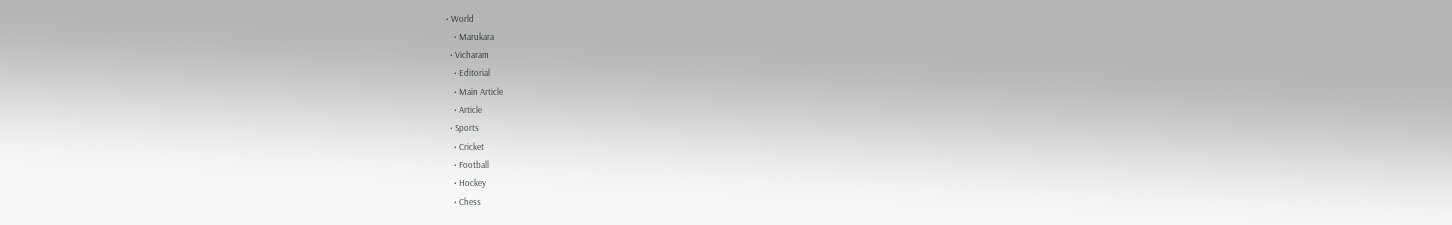• World
    • Marukara
  • Vicharam
    • Editorial
    • Main Article
    • Article
  • Sports
    • Cricket
    • Football
    • Hockey
    • Chess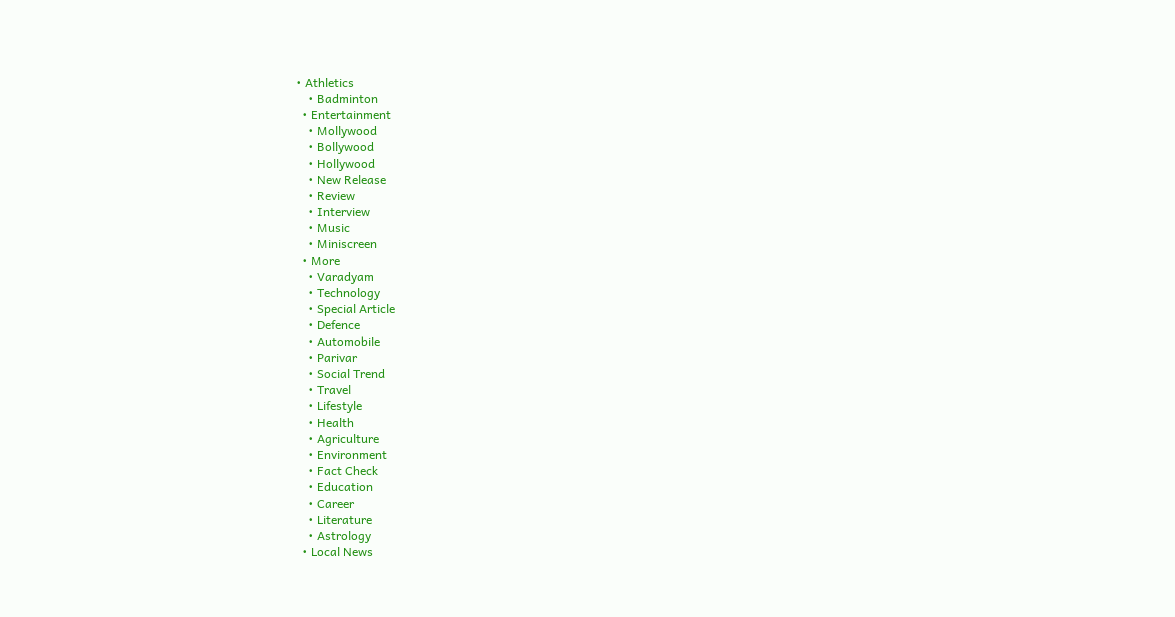• Athletics
    • Badminton
  • Entertainment
    • Mollywood
    • Bollywood
    • Hollywood
    • New Release
    • Review
    • Interview
    • Music
    • Miniscreen
  • More
    • Varadyam
    • Technology
    • Special Article
    • Defence
    • Automobile
    • Parivar
    • Social Trend
    • Travel
    • Lifestyle
    • Health
    • Agriculture
    • Environment
    • Fact Check
    • Education
    • Career
    • Literature
    • Astrology
  • Local News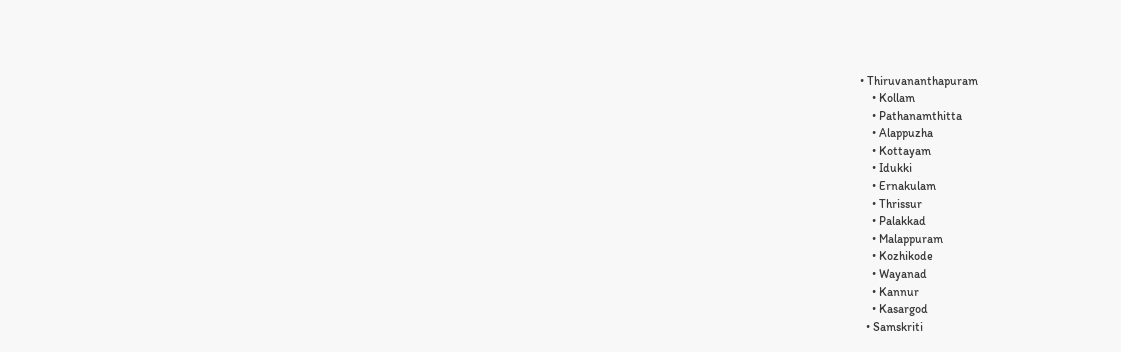• Thiruvananthapuram
    • Kollam
    • Pathanamthitta
    • Alappuzha
    • Kottayam
    • Idukki
    • Ernakulam
    • Thrissur
    • Palakkad
    • Malappuram
    • Kozhikode
    • Wayanad
    • Kannur
    • Kasargod
  • Samskriti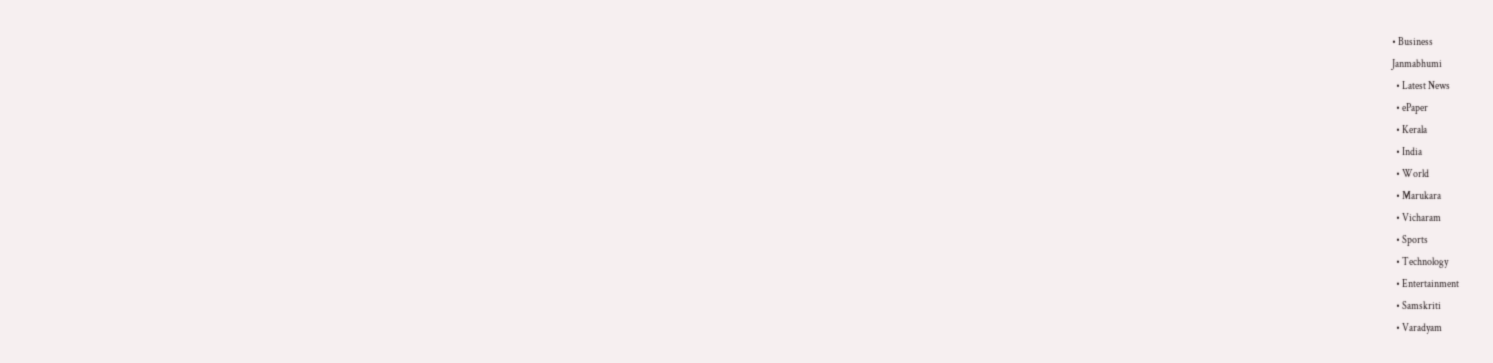• Business
Janmabhumi
  • Latest News
  • ePaper
  • Kerala
  • India
  • World
  • Marukara
  • Vicharam
  • Sports
  • Technology
  • Entertainment
  • Samskriti
  • Varadyam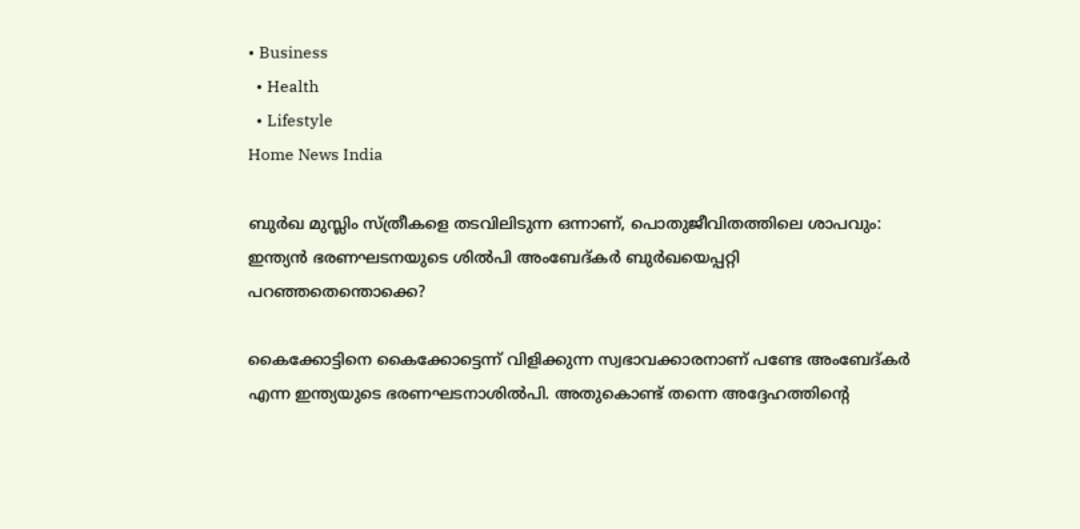• Business
  • Health
  • Lifestyle
Home News India

ബുര്‍ഖ മുസ്ലിം സ്ത്രീകളെ തടവിലിടുന്ന ഒന്നാണ്, പൊതുജീവിതത്തിലെ ശാപവും: ഇന്ത്യന്‍ ഭരണഘടനയുടെ ശില്‍പി അംബേദ്കര്‍ ബുര്‍ഖയെപ്പറ്റി പറഞ്ഞതെന്തൊക്കെ?

കൈക്കോട്ടിനെ കൈക്കോട്ടെന്ന് വിളിക്കുന്ന സ്വഭാവക്കാരനാണ് പണ്ടേ അംബേദ്കര്‍ എന്ന ഇന്ത്യയുടെ ഭരണഘടനാശില്‍പി. അതുകൊണ്ട് തന്നെ അദ്ദേഹത്തിന്റെ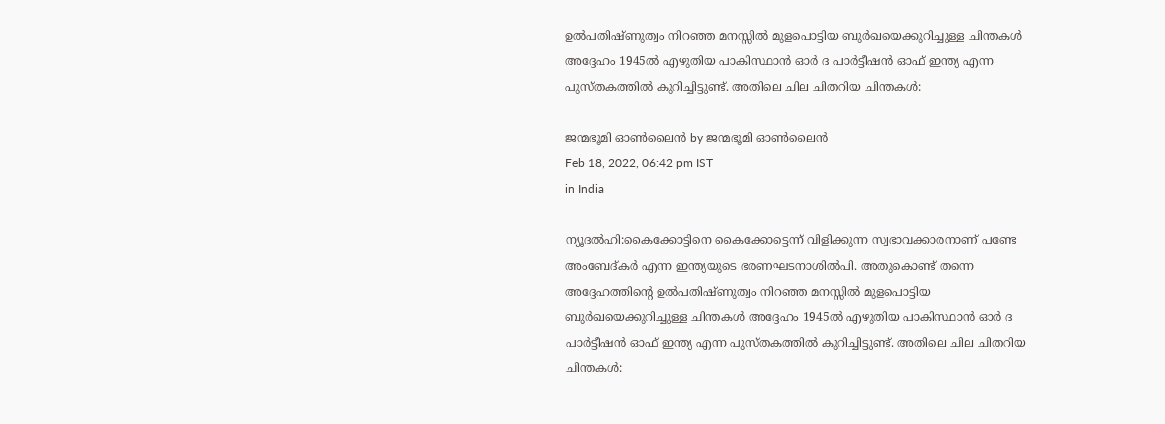ഉല്‍പതിഷ്ണുത്വം നിറഞ്ഞ മനസ്സില്‍ മുളപൊട്ടിയ ബുര്‍ഖയെക്കുറിച്ചുള്ള ചിന്തകള്‍ അദ്ദേഹം 1945ല്‍ എഴുതിയ പാകിസ്ഥാന്‍ ഓര്‍ ദ പാര്‍ട്ടീഷന്‍ ഓഫ് ഇന്ത്യ എന്ന പുസ്തകത്തില്‍ കുറിച്ചിട്ടുണ്ട്. അതിലെ ചില ചിതറിയ ചിന്തകള്‍:

ജന്മഭൂമി ഓണ്‍ലൈന്‍ by ജന്മഭൂമി ഓണ്‍ലൈന്‍
Feb 18, 2022, 06:42 pm IST
in India

ന്യൂദല്‍ഹി:കൈക്കോട്ടിനെ കൈക്കോട്ടെന്ന് വിളിക്കുന്ന സ്വഭാവക്കാരനാണ് പണ്ടേ അംബേദ്കര്‍ എന്ന ഇന്ത്യയുടെ ഭരണഘടനാശില്‍പി. അതുകൊണ്ട് തന്നെ അദ്ദേഹത്തിന്റെ ഉല്‍പതിഷ്ണുത്വം നിറഞ്ഞ മനസ്സില്‍ മുളപൊട്ടിയ ബുര്‍ഖയെക്കുറിച്ചുള്ള ചിന്തകള്‍ അദ്ദേഹം 1945ല്‍ എഴുതിയ പാകിസ്ഥാന്‍ ഓര്‍ ദ പാര്‍ട്ടീഷന്‍ ഓഫ് ഇന്ത്യ എന്ന പുസ്തകത്തില്‍ കുറിച്ചിട്ടുണ്ട്. അതിലെ ചില ചിതറിയ ചിന്തകള്‍: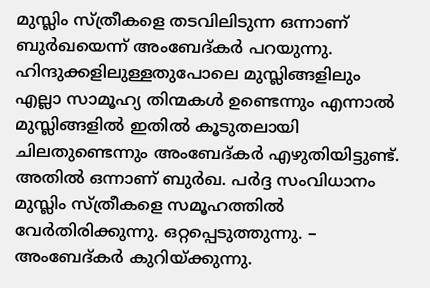മുസ്ലിം സ്ത്രീകളെ തടവിലിടുന്ന ഒന്നാണ് ബുര്‍ഖയെന്ന് അംബേദ്കര്‍ പറയുന്നു. ഹിന്ദുക്കളിലുള്ളതുപോലെ മുസ്ലിങ്ങളിലും എല്ലാ സാമൂഹ്യ തിന്മകള്‍ ഉണ്ടെന്നും എന്നാല്‍ മുസ്ലിങ്ങളില്‍ ഇതില്‍ കൂടുതലായി ചിലതുണ്ടെന്നും അംബേദ്കര്‍ എഴുതിയിട്ടുണ്ട്. അതില്‍ ഒന്നാണ് ബുര്‍ഖ. പര്‍ദ്ദ സംവിധാനം മുസ്ലിം സ്ത്രീകളെ സമൂഹത്തില്‍ വേര്‍തിരിക്കുന്നു. ഒറ്റപ്പെടുത്തുന്നു. – അംബേദ്കര്‍ കുറിയ്‌ക്കുന്നു.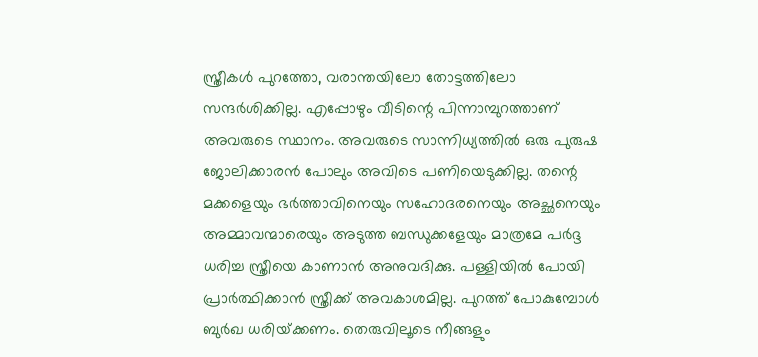സ്ത്രീകള്‍ പുറത്തോ, വരാന്തയിലോ തോട്ടത്തിലോ സന്ദര്‍ശിക്കില്ല. എപ്പോഴും വീടിന്റെ പിന്നാമ്പുറത്താണ് അവരുടെ സ്ഥാനം. അവരുടെ സാന്നിധ്യത്തില്‍ ഒരു പുരുഷ ജോലിക്കാരന്‍ പോലും അവിടെ പണിയെടുക്കില്ല. തന്റെ മക്കളെയും ഭര്‍ത്താവിനെയും സഹോദരനെയും അച്ഛനെയും അമ്മാവന്മാരെയും അടുത്ത ബന്ധുക്കളേയും മാത്രമേ പര്‍ദ്ദ ധരിച്ച സ്ത്രീയെ കാണാന്‍ അനുവദിക്കു. പള്ളിയില്‍ പോയി പ്രാര്‍ത്ഥിക്കാന്‍ സ്ത്രീക്ക് അവകാശമില്ല. പുറത്ത് പോകുമ്പോള്‍ ബുര്‍ഖ ധരിയ്‌ക്കണം. തെരുവിലൂടെ നീങ്ങളും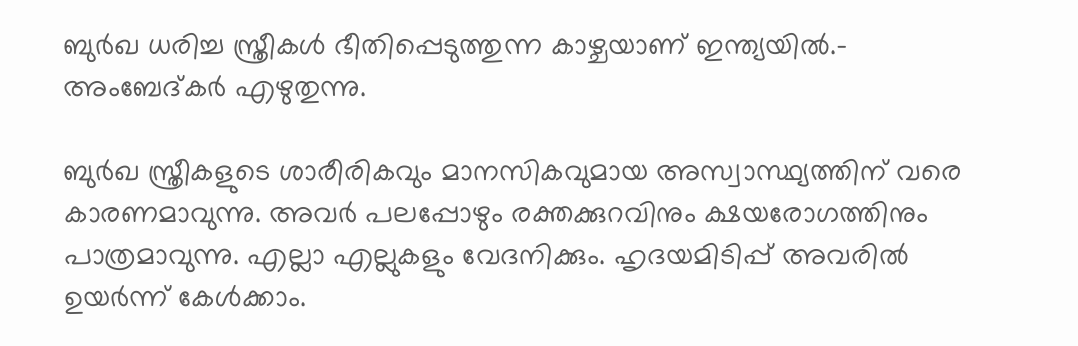ബുര്‍ഖ ധരിച്ച സ്ത്രീകള്‍ ഭീതിപ്പെടുത്തുന്ന കാഴ്ചയാണ് ഇന്ത്യയില്‍.- അംബേദ്കര്‍ എഴുതുന്നു.

ബുര്‍ഖ സ്ത്രീകളുടെ ശാരീരികവും മാനസികവുമായ അസ്വാസ്ഥ്യത്തിന് വരെ കാരണമാവുന്നു. അവര്‍ പലപ്പോഴും രക്തക്കുറവിനും ക്ഷയരോഗത്തിനും പാത്രമാവുന്നു. എല്ലാ എല്ലുകളും വേദനിക്കും. ഹൃദയമിടിപ്പ് അവരില്‍  ഉയര്‍ന്ന് കേള്‍ക്കാം.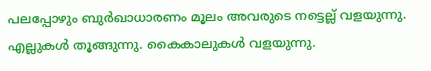പലപ്പോഴും ബുര്‍ഖാധാരണം മൂലം അവരുടെ നട്ടെല്ല് വളയുന്നു. എല്ലുകള്‍ തൂങ്ങുന്നു. കൈകാലുകള്‍ വളയുന്നു.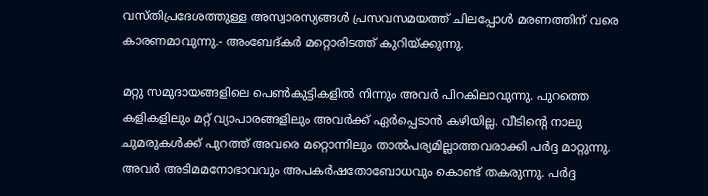വസ്തിപ്രദേശത്തുള്ള അസ്വാരസ്യങ്ങള്‍ പ്രസവസമയത്ത് ചിലപ്പോള്‍ മരണത്തിന് വരെ കാരണമാവുന്നു.- അംബേദ്കര്‍ മറ്റൊരിടത്ത് കുറിയ്‌ക്കുന്നു.

മറ്റു സമുദായങ്ങളിലെ പെണ്‍കുട്ടികളില്‍ നിന്നും അവര്‍ പിറകിലാവുന്നു. പുറത്തെ കളികളിലും മറ്റ് വ്യാപാരങ്ങളിലും അവര്‍ക്ക് ഏര്‍പ്പെടാന്‍ കഴിയില്ല. വീടിന്റെ നാലു ചുമരുകള്‍ക്ക് പുറത്ത് അവരെ മറ്റൊന്നിലും താല്‍പര്യമില്ലാത്തവരാക്കി പര്‍ദ്ദ മാറ്റുന്നു. അവര്‍ അടിമമനോഭാവവും അപകര്‍ഷതോബോധവും കൊണ്ട് തകരുന്നു. പര്‍ദ്ദ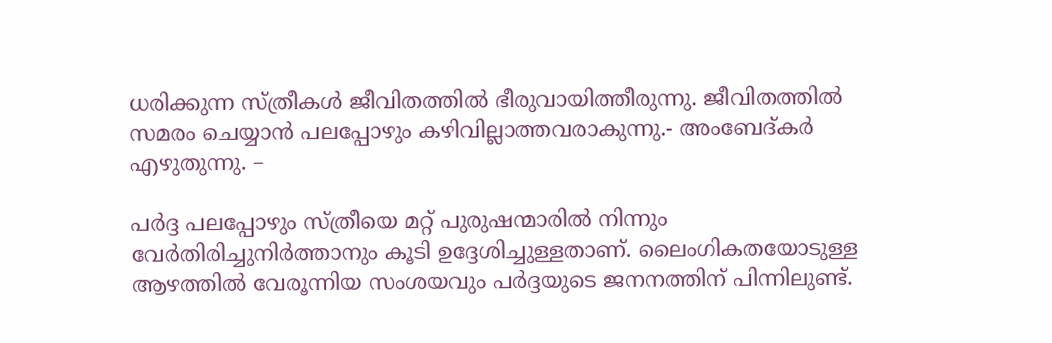ധരിക്കുന്ന സ്ത്രീകള്‍ ജീവിതത്തില്‍ ഭീരുവായിത്തീരുന്നു. ജീവിതത്തില്‍ സമരം ചെയ്യാന്‍ പലപ്പോഴും കഴിവില്ലാത്തവരാകുന്നു.- അംബേദ്കര്‍ എഴുതുന്നു. –

പര്‍ദ്ദ പലപ്പോഴും സ്ത്രീയെ മറ്റ് പുരുഷന്മാരില്‍ നിന്നും വേര്‍തിരിച്ചുനിര്‍ത്താനും കൂടി ഉദ്ദേശിച്ചുള്ളതാണ്. ലൈംഗികതയോടുള്ള ആഴത്തില്‍ വേരൂന്നിയ സംശയവും പര്‍ദ്ദയുടെ ജനനത്തിന് പിന്നിലുണ്ട്.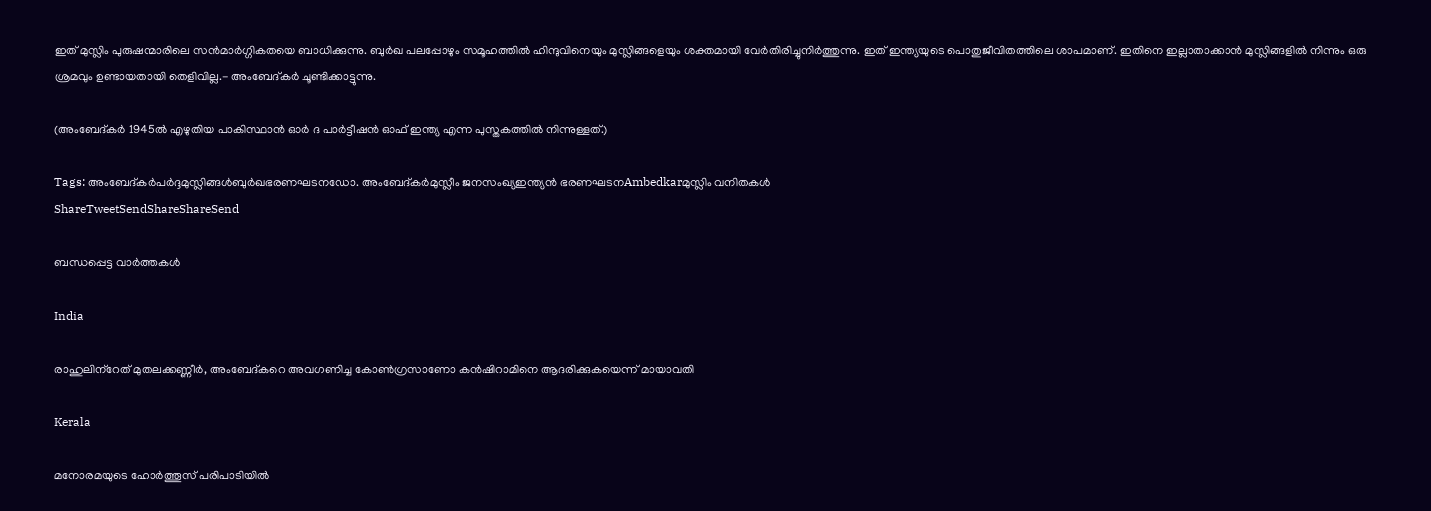ഇത് മുസ്ലിം പുരുഷന്മാരിലെ സന്‍മാര്‍ഗ്ഗികതയെ ബാധിക്കുന്നു. ബുര്‍ഖ പലപ്പോഴും സമൂഹത്തില്‍ ഹിന്ദുവിനെയും മുസ്ലിങ്ങളെയും ശക്തമായി വേര്‍തിരിച്ചുനിര്‍ത്തുന്നു. ഇത് ഇന്ത്യയുടെ പൊതുജീവിതത്തിലെ ശാപമാണ്. ഇതിനെ ഇല്ലാതാക്കാന്‍ മുസ്ലിങ്ങളില്‍ നിന്നും ഒരു ശ്രമവും ഉണ്ടായതായി തെളിവില്ല.- അംബേദ്കര്‍ ചൂണ്ടിക്കാട്ടുന്നു.

(അംബേദ്കര്‍ 1945ല്‍ എഴുതിയ പാകിസ്ഥാന്‍ ഓര്‍ ദ പാര്‍ട്ടീഷന്‍ ഓഫ് ഇന്ത്യ എന്ന പുസ്തകത്തില്‍ നിന്നുള്ളത്.)

Tags: അംബേദ്കര്‍പര്‍ദ്ദമുസ്ലിങ്ങള്‍ബുര്‍ഖഭരണഘടനഡോ. അംബേദ്കര്‍മുസ്ലീം ജനസംഖ്യഇന്ത്യന്‍ ഭരണഘടനAmbedkarമുസ്ലിം വനിതകള്‍
ShareTweetSendShareShareSend

ബന്ധപ്പെട്ട വാര്‍ത്തകള്‍

India

രാഹുലിന്‌റേത് മുതലക്കണ്ണീര്‍, അംബേദ്കറെ അവഗണിച്ച കോണ്‍ഗ്രസാണോ കന്‍ഷിറാമിനെ ആദരിക്കുകയെന്ന് മായാവതി

Kerala

മനോരമയുടെ ഹോർത്തൂസ് പരിപാടിയിൽ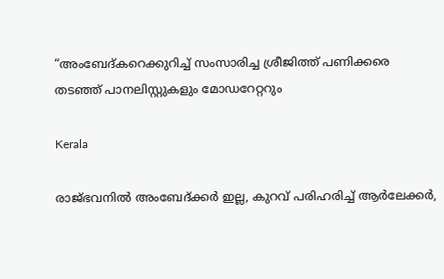“അംബേദ്കറെക്കുറിച്ച് സംസാരിച്ച ശ്രീജിത്ത് പണിക്കരെ തടഞ്ഞ് പാനലിസ്റ്റുകളും മോഡറേറ്ററും

Kerala

രാജ്ഭവനില്‍ അംബേദ്ക്കര്‍ ഇല്ല, കുറവ് പരിഹരിച്ച് ആര്‍ലേക്കര്‍,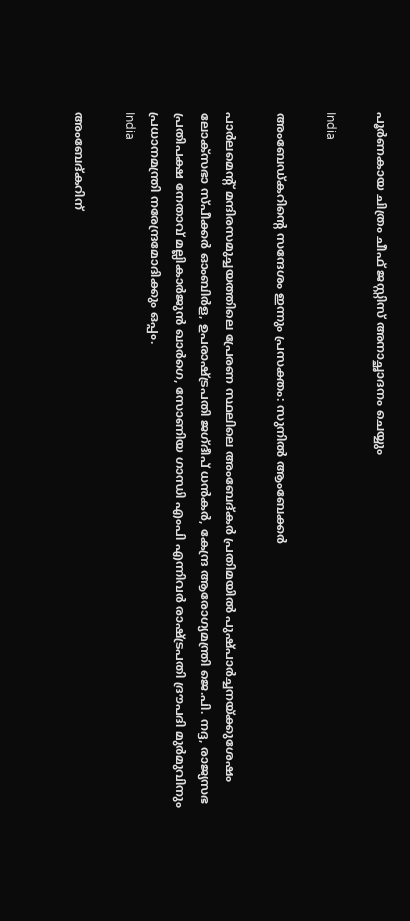പൂര്‍ണകായ ചിത്രം ചീഫ് ജസ്റ്റിസ് അനാച്ഛാദനം ചെയ്യും

India

അംബേഡ്കറിന്റെ സന്ദേശം ഇന്നും പ്രസക്തം: സുനില്‍ ആംബേക്കർ

പാര്‍ലമെന്റ് മന്ദിരസമുച്ചയത്തിലെ പ്രേരണ സ്ഥലിലെ അംബേദ്കര്‍ പ്രതിമയില്‍ പുഷ്പാര്‍ച്ചനയ്ക്കുശേഷം ലോക്സഭാ സ്പീക്കര്‍ ഓംബിര്‍ള, ഉപരാഷ്ട്രപതി ജഗ്ദീപ് ധന്‍കര്‍, കേന്ദ്ര ആരോഗ്യമന്ത്രി ജെ.പി. നദ്ദ, രാജ്യസഭ പ്രതിപക്ഷ നേതാവ് മല്ലികാര്‍ജുന്‍ ഖാര്‍ഗെ, സോണിയ ഗാന്ധി എംപി എന്നിവര്‍ രാഷ്ട്രപതി ദ്രൗപദി മുര്‍മുവിനും പ്രധാനമന്ത്രി നരേന്ദ്രമോദിക്കും ഒപ്പം.
India

അംബേദ്കറിന്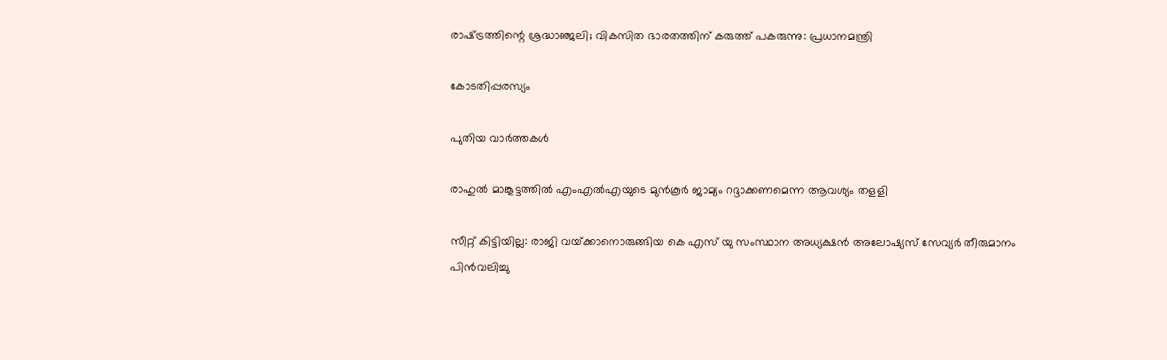രാഷ്‌ട്രത്തിന്റെ ശ്രദ്ധാഞ്ജലി; വികസിത ഭാരതത്തിന് കരുത്ത് പകരുന്നു: പ്രധാനമന്ത്രി

കോടതിപ്പരസ്യം

പുതിയ വാര്‍ത്തകള്‍

രാഹുല്‍ മാങ്കൂട്ടത്തില്‍ എംഎല്‍എയുടെ മുന്‍കൂര്‍ ജാമ്യം റദ്ദാക്കണമെന്ന ആവശ്യം തളളി

സീറ്റ് കിട്ടിയില്ല: രാജി വയ്‌ക്കാനൊരുങ്ങിയ കെ എസ് യു സംസ്ഥാന അധ്യക്ഷന്‍ അലോഷ്യസ് സേവ്യര്‍ തീരുമാനം പിന്‍വലിച്ചു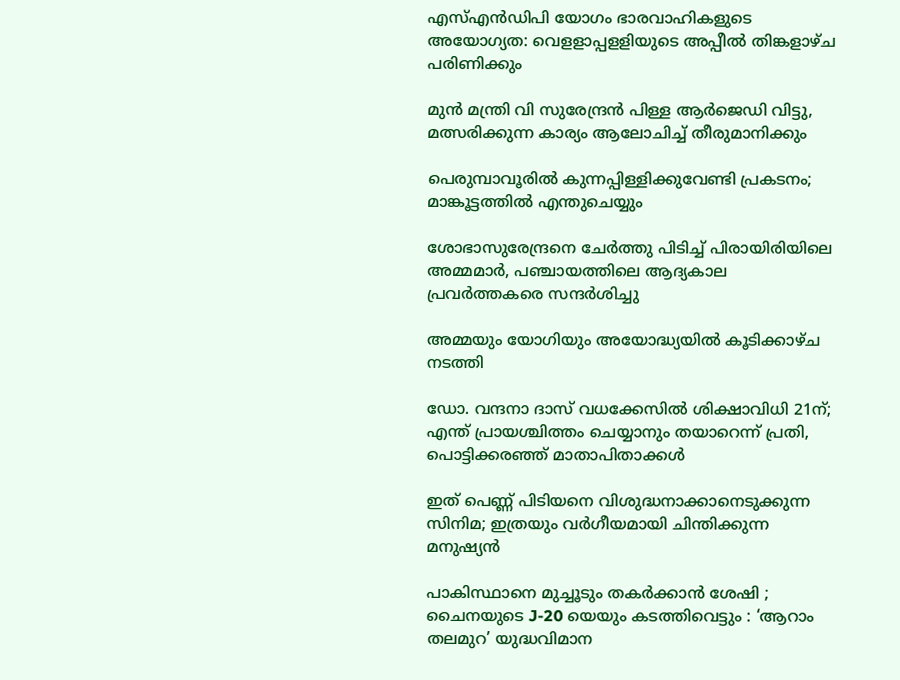എസ്എന്‍ഡിപി യോഗം ഭാരവാഹികളുടെ അയോഗ്യത: വെളളാപ്പളളിയുടെ അപ്പീല്‍ തിങ്കളാഴ്ച പരിണിക്കും

മുന്‍ മന്ത്രി വി സുരേന്ദ്രന്‍ പിള്ള ആര്‍ജെഡി വിട്ടു, മത്സരിക്കുന്ന കാര്യം ആലോചിച്ച് തീരുമാനിക്കും

പെരുമ്പാവൂരിൽ കുന്നപ്പിള്ളിക്കുവേണ്ടി പ്രകടനം; മാങ്കൂട്ടത്തിൽ എന്തുചെയ്യും

ശോഭാസുരേന്ദ്രനെ ചേര്‍ത്തു പിടിച്ച് പിരായിരിയിലെ അമ്മമാര്‍, പഞ്ചായത്തിലെ ആദ്യകാല പ്രവര്‍ത്തകരെ സന്ദര്‍ശിച്ചു

അമ്മയും യോഗിയും അയോദ്ധ്യയിൽ കൂടിക്കാഴ്ച നടത്തി

ഡോ. വന്ദനാ ദാസ് വധക്കേസിൽ ശിക്ഷാവിധി 21ന്; എന്ത് പ്രായശ്ചിത്തം ചെയ്യാനും തയാറെന്ന് പ്രതി, പൊട്ടിക്കരഞ്ഞ് മാതാപിതാക്കൾ

ഇത് പെണ്ണ് പിടിയനെ വിശുദ്ധനാക്കാനെടുക്കുന്ന സിനിമ; ഇത്രയും വർഗീയമായി ചിന്തിക്കുന്ന മനുഷ്യൻ

പാകിസ്ഥാനെ മുച്ചൂടും തകർക്കാൻ ശേഷി ; ചൈനയുടെ J-20 യെയും കടത്തിവെട്ടും : ‘ആറാം തലമുറ’ യുദ്ധവിമാന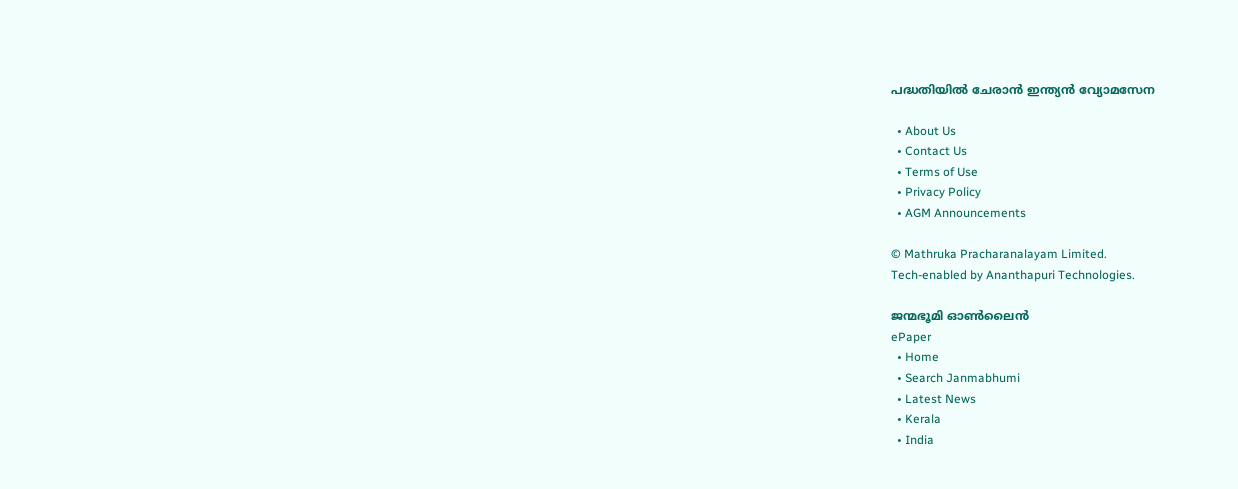പദ്ധതിയിൽ ചേരാൻ ഇന്ത്യൻ വ്യോമസേന

  • About Us
  • Contact Us
  • Terms of Use
  • Privacy Policy
  • AGM Announcements

© Mathruka Pracharanalayam Limited.
Tech-enabled by Ananthapuri Technologies.

ജന്മഭൂമി ഓണ്‍ലൈന്‍
ePaper
  • Home
  • Search Janmabhumi
  • Latest News
  • Kerala
  • India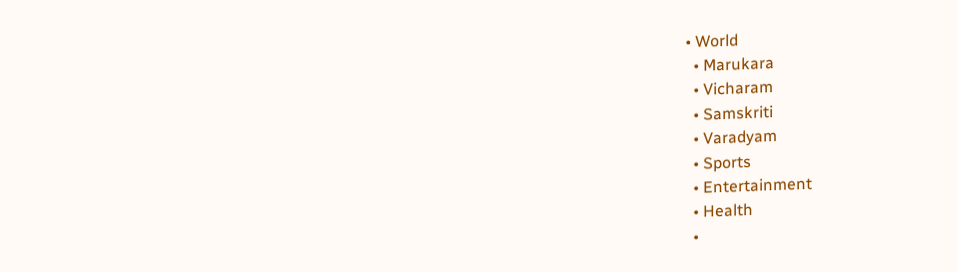• World
  • Marukara
  • Vicharam
  • Samskriti
  • Varadyam
  • Sports
  • Entertainment
  • Health
  •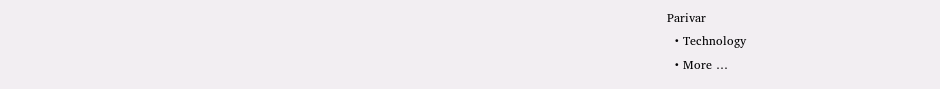Parivar
  • Technology
  • More …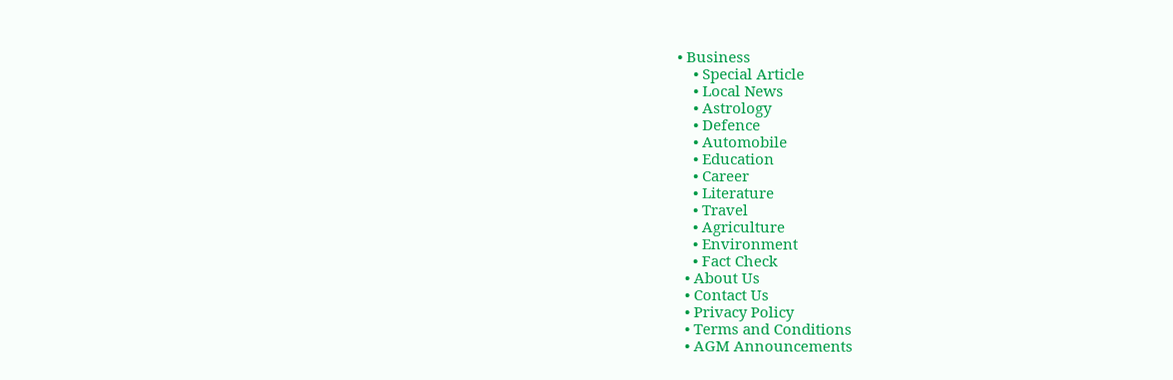• Business
    • Special Article
    • Local News
    • Astrology
    • Defence
    • Automobile
    • Education
    • Career
    • Literature
    • Travel
    • Agriculture
    • Environment
    • Fact Check
  • About Us
  • Contact Us
  • Privacy Policy
  • Terms and Conditions
  • AGM Announcements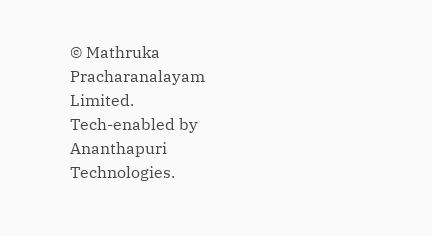© Mathruka Pracharanalayam Limited.
Tech-enabled by Ananthapuri Technologies.